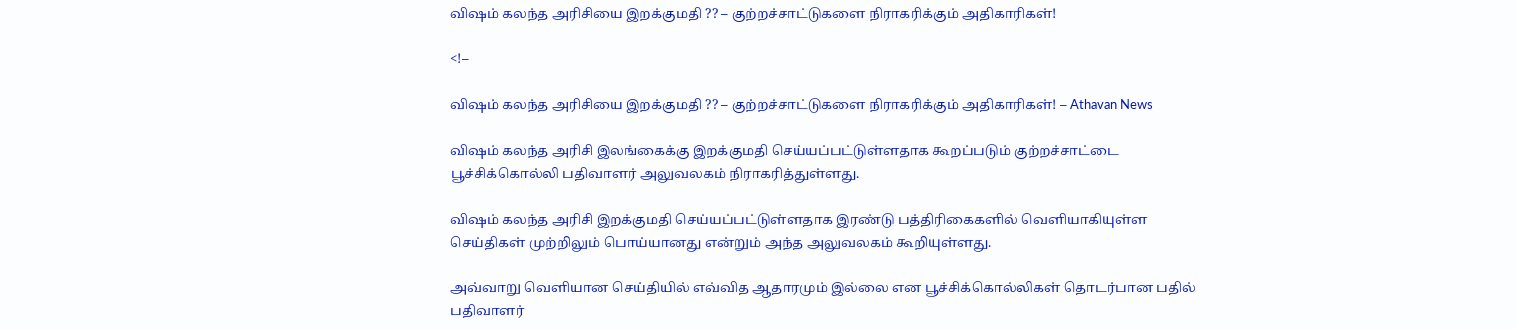விஷம் கலந்த அரிசியை இறக்குமதி ?? – குற்றச்சாட்டுகளை நிராகரிக்கும் அதிகாரிகள்!

<!–

விஷம் கலந்த அரிசியை இறக்குமதி ?? – குற்றச்சாட்டுகளை நிராகரிக்கும் அதிகாரிகள்! – Athavan News

விஷம் கலந்த அரிசி இலங்கைக்கு இறக்குமதி செய்யப்பட்டுள்ளதாக கூறப்படும் குற்றச்சாட்டை பூச்சிக்கொல்லி பதிவாளர் அலுவலகம் நிராகரித்துள்ளது.

விஷம் கலந்த அரிசி இறக்குமதி செய்யப்பட்டுள்ளதாக இரண்டு பத்திரிகைகளில் வெளியாகியுள்ள செய்திகள் முற்றிலும் பொய்யானது என்றும் அந்த அலுவலகம் கூறியுள்ளது.

அவ்வாறு வெளியான செய்தியில் எவ்வித ஆதாரமும் இல்லை என பூச்சிக்கொல்லிகள் தொடர்பான பதில் பதிவாளர்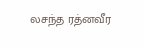லசந்த ரத்னவீர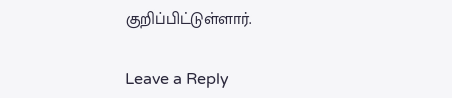குறிப்பிட்டுள்ளார்.


Leave a Reply